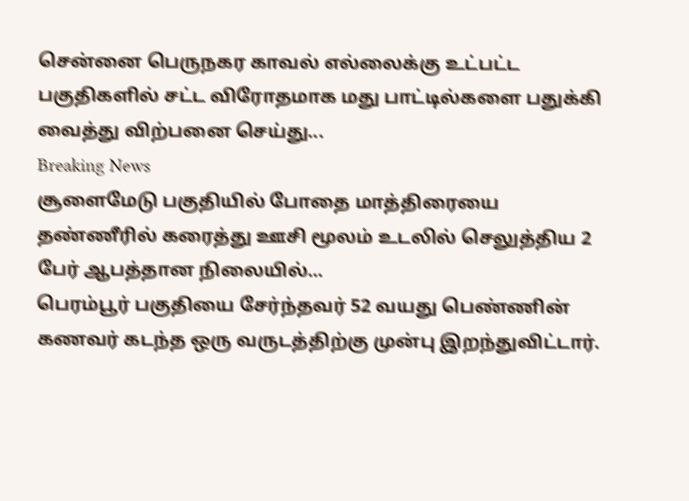சென்னை பெருநகர காவல் எல்லைக்கு உட்பட்ட பகுதிகளில் சட்ட விரோதமாக மது பாட்டில்களை பதுக்கி வைத்து விற்பனை செய்து...
Breaking News
சூளைமேடு பகுதியில் போதை மாத்திரையை தண்ணீரில் கரைத்து ஊசி மூலம் உடலில் செலுத்திய 2 பேர் ஆபத்தான நிலையில்...
பெரம்பூர் பகுதியை சேர்ந்தவர் 52 வயது பெண்ணின் கணவர் கடந்த ஒரு வருடத்திற்கு முன்பு இறந்துவிட்டார்.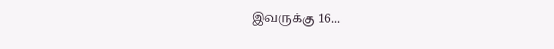இவருக்கு 16...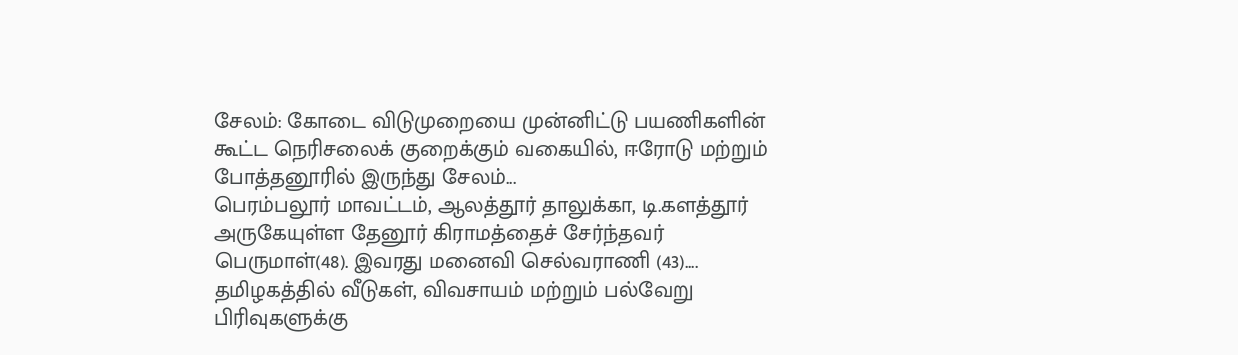சேலம்: கோடை விடுமுறையை முன்னிட்டு பயணிகளின் கூட்ட நெரிசலைக் குறைக்கும் வகையில், ஈரோடு மற்றும் போத்தனூரில் இருந்து சேலம்...
பெரம்பலூர் மாவட்டம், ஆலத்தூர் தாலுக்கா, டி.களத்தூர் அருகேயுள்ள தேனூர் கிராமத்தைச் சேர்ந்தவர் பெருமாள்(48). இவரது மனைவி செல்வராணி (43)....
தமிழகத்தில் வீடுகள், விவசாயம் மற்றும் பல்வேறு பிரிவுகளுக்கு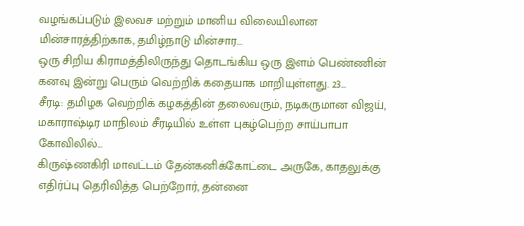வழங்கப்படும் இலவச மற்றும் மானிய விலையிலான மின்சாரத்திற்காக, தமிழ்நாடு மின்சார...
ஒரு சிறிய கிராமத்திலிருந்து தொடங்கிய ஒரு இளம் பெண்ணின் கனவு இன்று பெரும் வெற்றிக் கதையாக மாறியுள்ளது. 23...
சீரடி: தமிழக வெற்றிக் கழகத்தின் தலைவரும், நடிகருமான விஜய், மகாராஷ்டிர மாநிலம் சீரடியில் உள்ள புகழ்பெற்ற சாய்பாபா கோவிலில்...
கிருஷ்ணகிரி மாவட்டம் தேன்கனிக்கோட்டை அருகே, காதலுக்கு எதிர்ப்பு தெரிவித்த பெற்றோர், தன்னை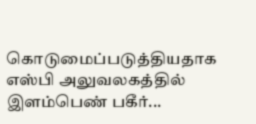கொடுமைப்படுத்தியதாக எஸ்பி அலுவலகத்தில் இளம்பெண் பகீர்...